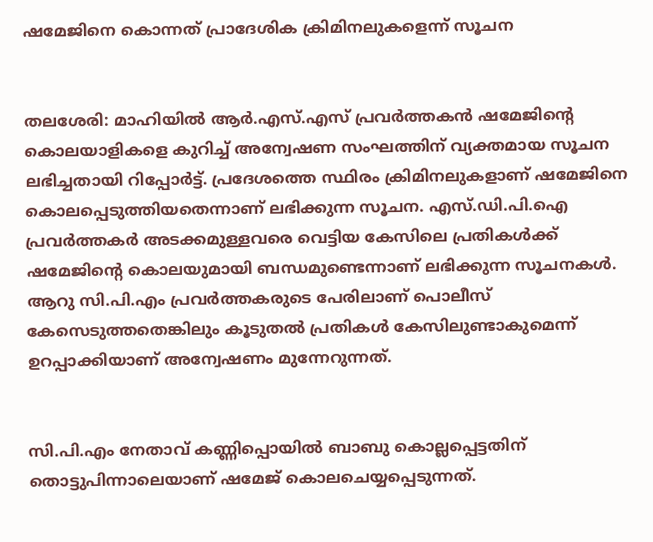ഷമേജിനെ കൊന്നത് പ്രാദേശിക ക്രിമിനലുകളെന്ന് സൂചന


തലശേരി: മാഹിയില്‍ ആര്‍.എസ്.എസ് പ്രവര്‍ത്തകന്‍ ഷമേജിന്റെ കൊലയാളികളെ കുറിച്ച്‌ അന്വേഷണ സംഘത്തിന് വ്യക്തമായ സൂചന ലഭിച്ചതായി റിപ്പോര്‍ട്ട്. പ്രദേശത്തെ സ്ഥിരം ക്രിമിനലുകളാണ് ഷമേജിനെ കൊലപ്പെടുത്തിയതെന്നാണ് ലഭിക്കുന്ന സൂചന. എസ്.ഡി.പി.ഐ പ്രവര്‍ത്തകര്‍ അടക്കമുള്ളവരെ വെട്ടിയ കേസിലെ പ്രതികള്‍ക്ക് ഷമേജിന്റെ കൊലയുമായി ബന്ധമുണ്ടെന്നാണ് ലഭിക്കുന്ന സൂചനകള്‍. ആറു സി.പി.എം പ്രവര്‍ത്തകരുടെ പേരിലാണ് പൊലീസ് കേസെടുത്തതെങ്കിലും കൂടുതല്‍ പ്രതികള്‍ കേസിലുണ്ടാകുമെന്ന് ഉറപ്പാക്കിയാണ് അന്വേഷണം മുന്നേറുന്നത്.


സി.പി.എം നേതാവ് കണ്ണിപ്പൊയില്‍ ബാബു കൊല്ലപ്പെട്ടതിന് തൊട്ടുപിന്നാലെയാണ് ഷമേജ് കൊലചെയ്യപ്പെടുന്നത്.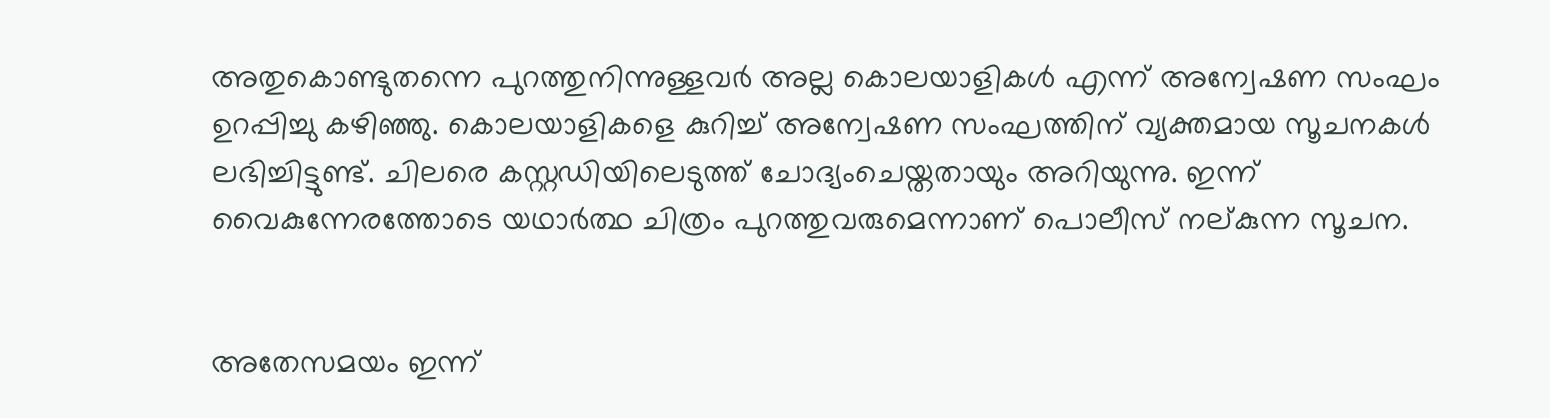അതുകൊണ്ടുതന്നെ പുറത്തുനിന്നുള്ളവര്‍ അല്ല കൊലയാളികള്‍ എന്ന് അന്വേഷണ സംഘം ഉറപ്പിച്ചു കഴിഞ്ഞു. കൊലയാളികളെ കുറിച്ച്‌ അന്വേഷണ സംഘത്തിന് വ്യക്തമായ സൂചനകള്‍ ലഭിച്ചിട്ടുണ്ട്. ചിലരെ കസ്റ്റഡിയിലെടുത്ത് ചോദ്യംചെയ്തതായും അറിയുന്നു. ഇന്ന് വൈകുന്നേരത്തോടെ യഥാര്‍ത്ഥ ചിത്രം പുറത്തുവരുമെന്നാണ് പൊലീസ് നല്കുന്ന സൂചന.


അതേസമയം ഇന്ന്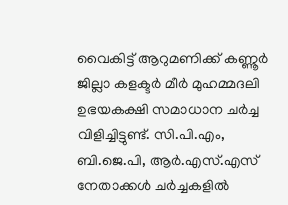വൈകിട്ട് ആറുമണിക്ക് കണ്ണൂര്‍ ജില്ലാ കളക്ടര്‍ മീര്‍ മുഹമ്മദലി ഉഭയകക്ഷി സമാധാന ചര്‍ച്ച വിളിച്ചിട്ടുണ്ട്. സി.പി.എം, ബി.ജെ.പി, ആര്‍.എസ്.എസ് നേതാക്കള്‍ ചര്‍ച്ചകളില്‍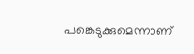പങ്കെടുക്കുമെന്നാണ്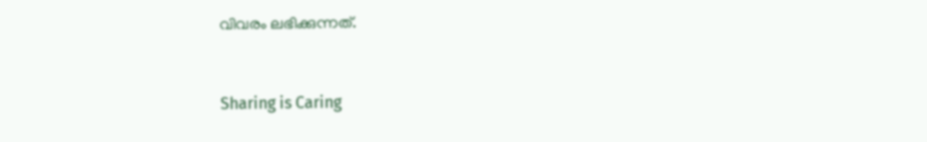വിവരം ലഭിക്കുന്നത്.



Sharing is Caring